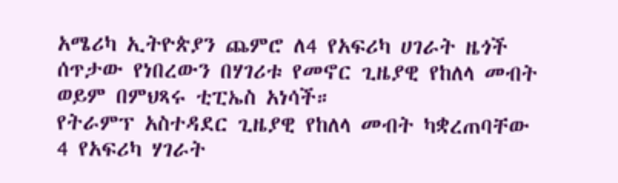አሜሪካ ኢትዮጵያን ጨምሮ ለ4 የአፍሪካ ሀገራት ዜጎች ሰጥታው የነበረውን በሃገሪቱ የመኖር ጊዜያዊ የከለላ መብት ወይም በምህጻሩ ቲፒኤስ አነሳች።
የትራምፕ አስተዳደር ጊዜያዊ የከለላ መብት ካቋረጠባቸው 4 የአፍሪካ ሃገራት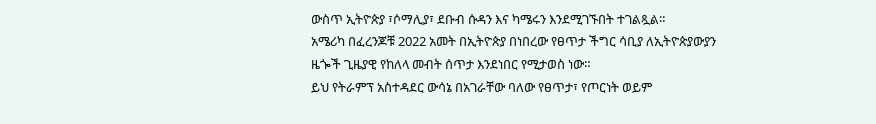ውስጥ ኢትዮጵያ ፣ሶማሊያ፣ ደቡብ ሱዳን እና ካሜሩን እንደሚገኙበት ተገልጿል።
አሜሪካ በፈረንጆቹ 2022 አመት በኢትዮጵያ በነበረው የፀጥታ ችግር ሳቢያ ለኢትዮጵያውያን ዜጐች ጊዜያዊ የከለላ መብት ሰጥታ እንደነበር የሚታወስ ነው።
ይህ የትራምፕ አስተዳደር ውሳኔ በአገራቸው ባለው የፀጥታ፣ የጦርነት ወይም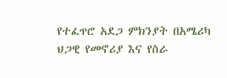የተፈጥሮ አደጋ ምክንያት በአሜሪካ ህጋዊ የመኖሪያ እና የስራ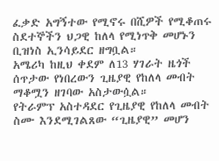ፈቃድ አግኝተው የሚኖሩ በሺዎች የሚቆጠሩ ስደተኞችን ህጋዊ ከለላ የሚነጥቅ መሆኑን ቢዝነስ ኢንሳይደር ዘግቧል።
አሜሪካ ከዚህ ቀደም ለ13 ሃገራት ዜጎች ሰጥታው የነበረውን ጊዜያዊ የከለላ መብት ማቆሟን ዘገባው አስታውሷል።
የትራምፕ አስተዳደር የጊዜያዊ የከለላ መብት ስሙ እንደሚገልጸው “ጊዜያዊ” መሆን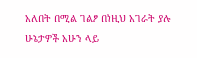አለበት በሚል ገልፆ በነዚህ አገራት ያሉ ሁኔታዎች አሁን ላይ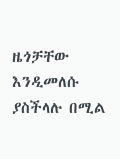ዜጎቻቸው እንዲመለሱ ያስችላሉ በሚል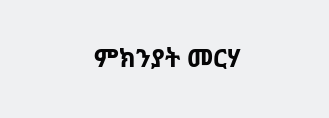ምክንያት መርሃ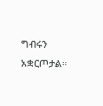ግብሩን አቋርጦታል።